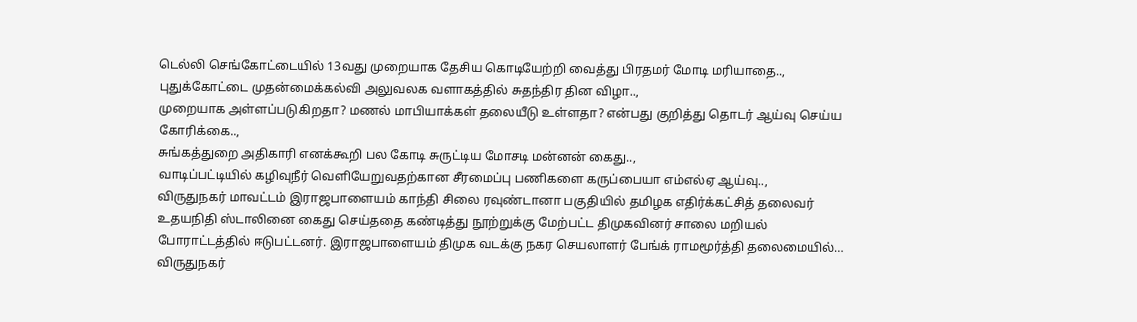டெல்லி செங்கோட்டையில் 13வது முறையாக தேசிய கொடியேற்றி வைத்து பிரதமர் மோடி மரியாதை..,
புதுக்கோட்டை முதன்மைக்கல்வி அலுவலக வளாகத்தில் சுதந்திர தின விழா..,
முறையாக அள்ளப்படுகிறதா? மணல் மாபியாக்கள் தலையீடு உள்ளதா? என்பது குறித்து தொடர் ஆய்வு செய்ய கோரிக்கை..,
சுங்கத்துறை அதிகாரி எனக்கூறி பல கோடி சுருட்டிய மோசடி மன்னன் கைது..,
வாடிப்பட்டியில் கழிவுநீர் வெளியேறுவதற்கான சீரமைப்பு பணிகளை கருப்பையா எம்எல்ஏ ஆய்வு..,
விருதுநகர் மாவட்டம் இராஜபாளையம் காந்தி சிலை ரவுண்டானா பகுதியில் தமிழக எதிர்க்கட்சித் தலைவர் உதயநிதி ஸ்டாலினை கைது செய்ததை கண்டித்து நூற்றுக்கு மேற்பட்ட திமுகவினர் சாலை மறியல் போராட்டத்தில் ஈடுபட்டனர். இராஜபாளையம் திமுக வடக்கு நகர செயலாளர் பேங்க் ராமமூர்த்தி தலைமையில்…
விருதுநகர்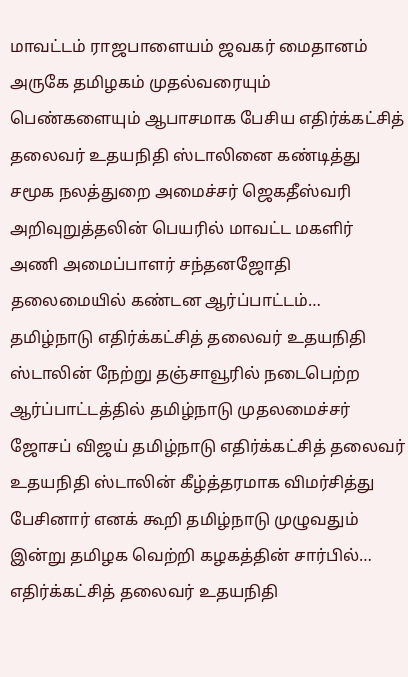மாவட்டம் ராஜபாளையம் ஜவகர் மைதானம் அருகே தமிழகம் முதல்வரையும் பெண்களையும் ஆபாசமாக பேசிய எதிர்க்கட்சித் தலைவர் உதயநிதி ஸ்டாலினை கண்டித்து சமூக நலத்துறை அமைச்சர் ஜெகதீஸ்வரி அறிவுறுத்தலின் பெயரில் மாவட்ட மகளிர் அணி அமைப்பாளர் சந்தனஜோதி தலைமையில் கண்டன ஆர்ப்பாட்டம்…
தமிழ்நாடு எதிர்க்கட்சித் தலைவர் உதயநிதி ஸ்டாலின் நேற்று தஞ்சாவூரில் நடைபெற்ற ஆர்ப்பாட்டத்தில் தமிழ்நாடு முதலமைச்சர் ஜோசப் விஜய் தமிழ்நாடு எதிர்க்கட்சித் தலைவர் உதயநிதி ஸ்டாலின் கீழ்த்தரமாக விமர்சித்து பேசினார் எனக் கூறி தமிழ்நாடு முழுவதும் இன்று தமிழக வெற்றி கழகத்தின் சார்பில்…
எதிர்க்கட்சித் தலைவர் உதயநிதி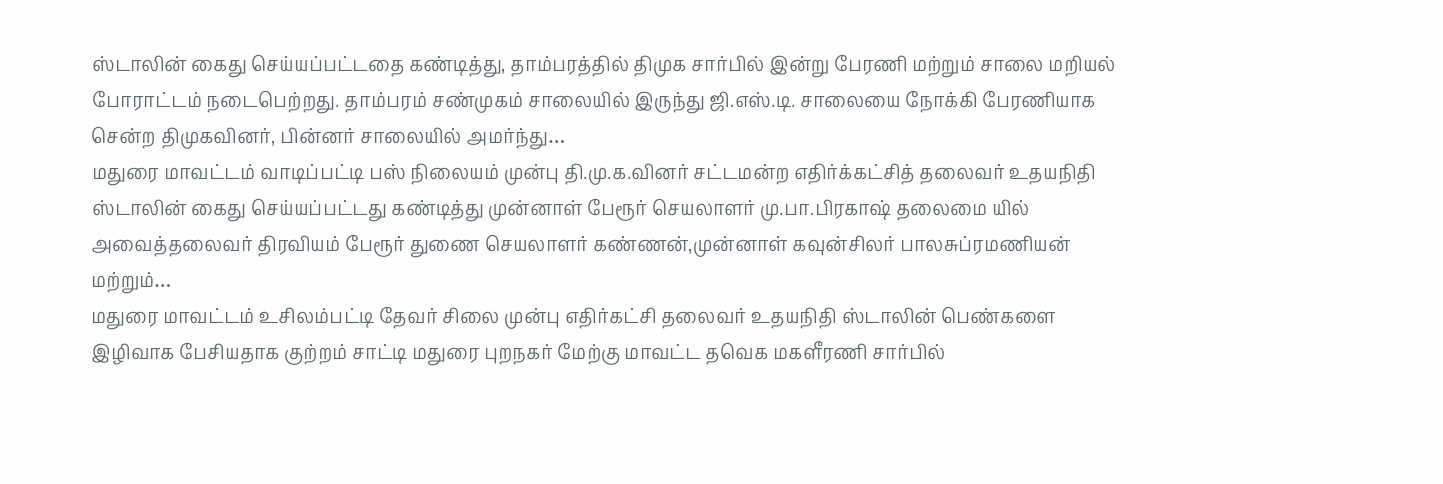ஸ்டாலின் கைது செய்யப்பட்டதை கண்டித்து, தாம்பரத்தில் திமுக சார்பில் இன்று பேரணி மற்றும் சாலை மறியல் போராட்டம் நடைபெற்றது. தாம்பரம் சண்முகம் சாலையில் இருந்து ஜி.எஸ்.டி. சாலையை நோக்கி பேரணியாக சென்ற திமுகவினர், பின்னர் சாலையில் அமர்ந்து…
மதுரை மாவட்டம் வாடிப்பட்டி பஸ் நிலையம் முன்பு தி.மு.க.வினர் சட்டமன்ற எதிர்க்கட்சித் தலைவர் உதயநிதி ஸ்டாலின் கைது செய்யப்பட்டது கண்டித்து முன்னாள் பேரூர் செயலாளர் மு.பா.பிரகாஷ் தலைமை யில் அவைத்தலைவர் திரவியம் பேரூர் துணை செயலாளர் கண்ணன்,முன்னாள் கவுன்சிலர் பாலசுப்ரமணியன் மற்றும்…
மதுரை மாவட்டம் உசிலம்பட்டி தேவர் சிலை முன்பு எதிர்கட்சி தலைவர் உதயநிதி ஸ்டாலின் பெண்களை இழிவாக பேசியதாக குற்றம் சாட்டி மதுரை புறநகர் மேற்கு மாவட்ட தவெக மகளீரணி சார்பில்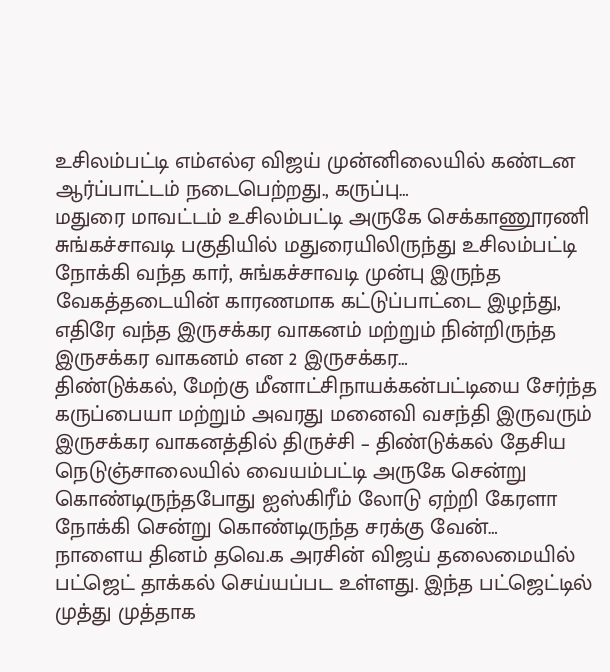உசிலம்பட்டி எம்எல்ஏ விஜய் முன்னிலையில் கண்டன ஆர்ப்பாட்டம் நடைபெற்றது., கருப்பு…
மதுரை மாவட்டம் உசிலம்பட்டி அருகே செக்காணூரணி சுங்கச்சாவடி பகுதியில் மதுரையிலிருந்து உசிலம்பட்டி நோக்கி வந்த கார், சுங்கச்சாவடி முன்பு இருந்த வேகத்தடையின் காரணமாக கட்டுப்பாட்டை இழந்து, எதிரே வந்த இருசக்கர வாகனம் மற்றும் நின்றிருந்த இருசக்கர வாகனம் என 2 இருசக்கர…
திண்டுக்கல், மேற்கு மீனாட்சிநாயக்கன்பட்டியை சேர்ந்த கருப்பையா மற்றும் அவரது மனைவி வசந்தி இருவரும் இருசக்கர வாகனத்தில் திருச்சி – திண்டுக்கல் தேசிய நெடுஞ்சாலையில் வையம்பட்டி அருகே சென்று கொண்டிருந்தபோது ஐஸ்கிரீம் லோடு ஏற்றி கேரளா நோக்கி சென்று கொண்டிருந்த சரக்கு வேன்…
நாளைய தினம் தவெ.க அரசின் விஜய் தலைமையில் பட்ஜெட் தாக்கல் செய்யப்பட உள்ளது. இந்த பட்ஜெட்டில் முத்து முத்தாக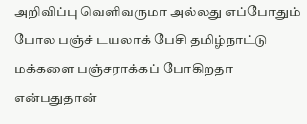அறிவிப்பு வெளிவருமா அல்லது எப்போதும் போல பஞ்ச் டயலாக் பேசி தமிழ்நாட்டு மக்களை பஞ்சராக்கப் போகிறதா என்பதுதான்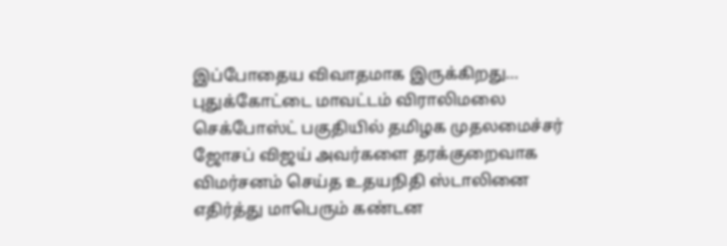இப்போதைய விவாதமாக இருக்கிறது…
புதுக்கோட்டை மாவட்டம் விராலிமலை செக்போஸ்ட் பகுதியில் தமிழக முதலமைச்சர் ஜோசப் விஜய் அவர்களை தரக்குறைவாக விமர்சனம் செய்த உதயநிதி ஸ்டாலினை எதிர்த்து மாபெரும் கண்டன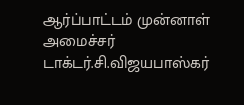ஆர்ப்பாட்டம் முன்னாள் அமைச்சர் டாக்டர்.சி.விஜயபாஸ்கர்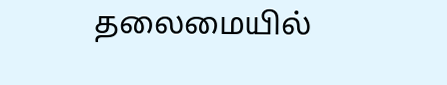தலைமையில்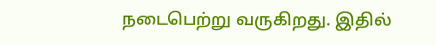நடைபெற்று வருகிறது. இதில்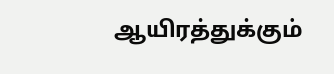ஆயிரத்துக்கும்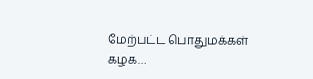மேற்பட்ட பொதுமக்கள் கழக…